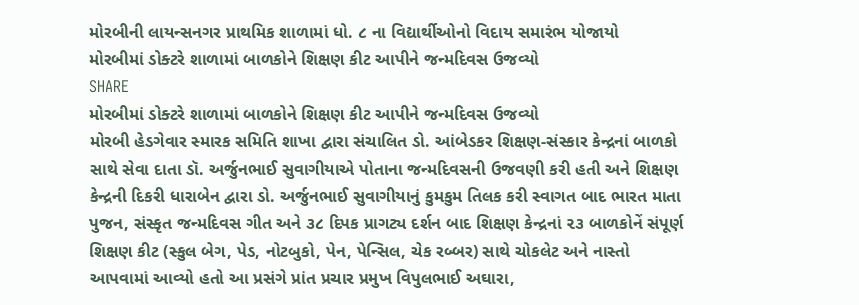મોરબીની લાયન્સનગર પ્રાથમિક શાળામાં ધો. ૮ ના વિદ્યાર્થીઓનો વિદાય સમારંભ યોજાયો
મોરબીમાં ડોક્ટરે શાળામાં બાળકોને શિક્ષણ કીટ આપીને જન્મદિવસ ઉજવ્યો
SHARE
મોરબીમાં ડોક્ટરે શાળામાં બાળકોને શિક્ષણ કીટ આપીને જન્મદિવસ ઉજવ્યો
મોરબી હેડગેવાર સ્મારક સમિતિ શાખા દ્વારા સંચાલિત ડો. આંબેડકર શિક્ષણ-સંસ્કાર કેન્દ્રનાં બાળકો સાથે સેવા દાતા ડૉ. અર્જુનભાઈ સુવાગીયાએ પોતાના જન્મદિવસની ઉજવણી કરી હતી અને શિક્ષણ કેન્દ્રની દિકરી ધારાબેન દ્વારા ડો. અર્જુનભાઈ સુવાગીયાનું કુમકુમ તિલક કરી સ્વાગત બાદ ભારત માતા પુજન, સંસ્કૃત જન્મદિવસ ગીત અને ૩૮ દિપક પ્રાગટ્ય દર્શન બાદ શિક્ષણ કેન્દ્રનાં ૨૩ બાળકોનેં સંપૂર્ણ શિક્ષણ કીટ (સ્કુલ બેગ, પેડ, નોટબુકો, પેન, પેન્સિલ, ચેક રબ્બર) સાથે ચોકલેટ અને નાસ્તો આપવામાં આવ્યો હતો આ પ્રસંગે પ્રાંત પ્રચાર પ્રમુખ વિપુલભાઈ અઘારા,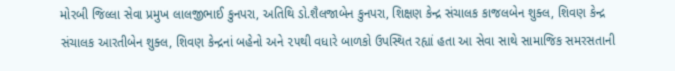મોરબી જિલ્લા સેવા પ્રમુખ લાલજીભાઈ કુનપરા, અતિથિ ડો.શૈલજાબેન કુનપરા, શિક્ષણ કેન્દ્ર સંચાલક કાજલબેન શુક્લ, શિવણ કેન્દ્ર સંચાલક આરતીબેન શુક્લ, શિવણ કેન્દ્રનાં બહેનો અને ૨૫થી વધારે બાળકો ઉપસ્થિત રહ્યાં હતા આ સેવા સાથે સામાજિક સમરસતાની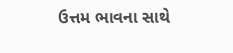ઉત્તમ ભાવના સાથે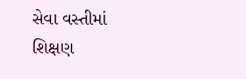સેવા વસ્તીમાં શિક્ષણ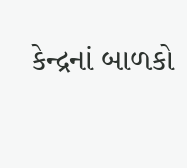કેન્દ્રનાં બાળકો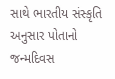સાથે ભારતીય સંસ્કૃતિ અનુસાર પોતાનો જન્મદિવસ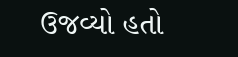ઉજવ્યો હતો